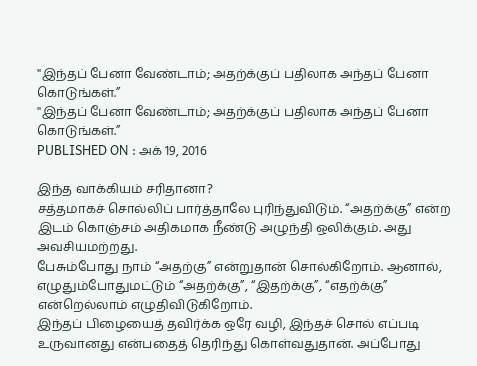''இந்தப் பேனா வேண்டாம்; அதற்க்குப் பதிலாக அந்தப் பேனா கொடுங்கள்.”
''இந்தப் பேனா வேண்டாம்; அதற்க்குப் பதிலாக அந்தப் பேனா கொடுங்கள்.”
PUBLISHED ON : அக் 19, 2016

இந்த வாக்கியம் சரிதானா?
சத்தமாகச் சொல்லிப் பார்த்தாலே புரிந்துவிடும். “அதற்க்கு” என்ற இடம் கொஞ்சம் அதிகமாக நீண்டு அழுந்தி ஒலிக்கும். அது அவசியமற்றது.
பேசும்போது நாம் “அதற்கு” என்றுதான் சொல்கிறோம். ஆனால், எழுதும்போதுமட்டும் “அதற்க்கு”, “இதற்க்கு”, “எதற்க்கு” என்றெல்லாம் எழுதிவிடுகிறோம்.
இந்தப் பிழையைத் தவிர்க்க ஒரே வழி, இந்தச் சொல் எப்படி உருவானது என்பதைத் தெரிந்து கொள்வதுதான். அப்போது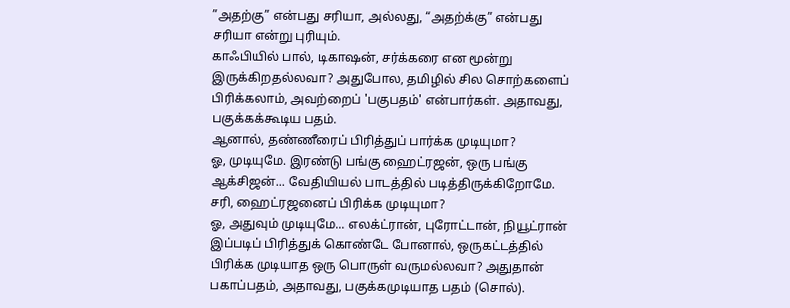”அதற்கு” என்பது சரியா, அல்லது, “அதற்க்கு” என்பது சரியா என்று புரியும்.
காஃபியில் பால், டிகாஷன், சர்க்கரை என மூன்று இருக்கிறதல்லவா? அதுபோல, தமிழில் சில சொற்களைப் பிரிக்கலாம், அவற்றைப் 'பகுபதம்' என்பார்கள். அதாவது, பகுக்கக்கூடிய பதம்.
ஆனால், தண்ணீரைப் பிரித்துப் பார்க்க முடியுமா?
ஓ, முடியுமே. இரண்டு பங்கு ஹைட்ரஜன், ஒரு பங்கு ஆக்சிஜன்... வேதியியல் பாடத்தில் படித்திருக்கிறோமே.
சரி, ஹைட்ரஜனைப் பிரிக்க முடியுமா?
ஓ, அதுவும் முடியுமே... எலக்ட்ரான், புரோட்டான், நியூட்ரான்
இப்படிப் பிரித்துக் கொண்டே போனால், ஒருகட்டத்தில் பிரிக்க முடியாத ஒரு பொருள் வருமல்லவா? அதுதான் பகாப்பதம், அதாவது, பகுக்கமுடியாத பதம் (சொல்).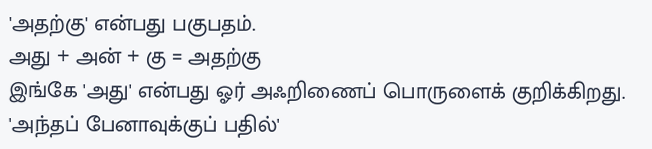'அதற்கு' என்பது பகுபதம்.
அது + அன் + கு = அதற்கு
இங்கே 'அது' என்பது ஓர் அஃறிணைப் பொருளைக் குறிக்கிறது. 'அந்தப் பேனாவுக்குப் பதில்'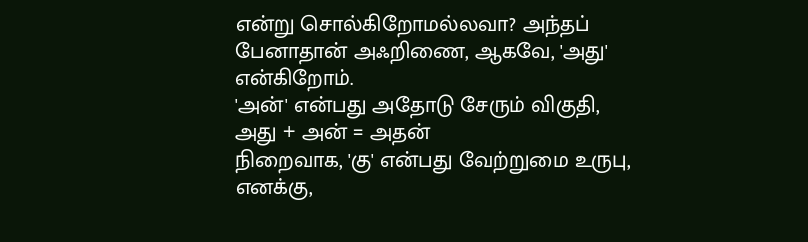என்று சொல்கிறோமல்லவா? அந்தப் பேனாதான் அஃறிணை, ஆகவே, 'அது' என்கிறோம்.
'அன்' என்பது அதோடு சேரும் விகுதி,
அது + அன் = அதன்
நிறைவாக, 'கு' என்பது வேற்றுமை உருபு, எனக்கு,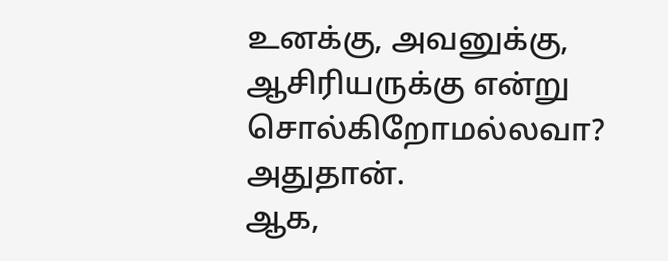உனக்கு, அவனுக்கு, ஆசிரியருக்கு என்று சொல்கிறோமல்லவா? அதுதான்.
ஆக,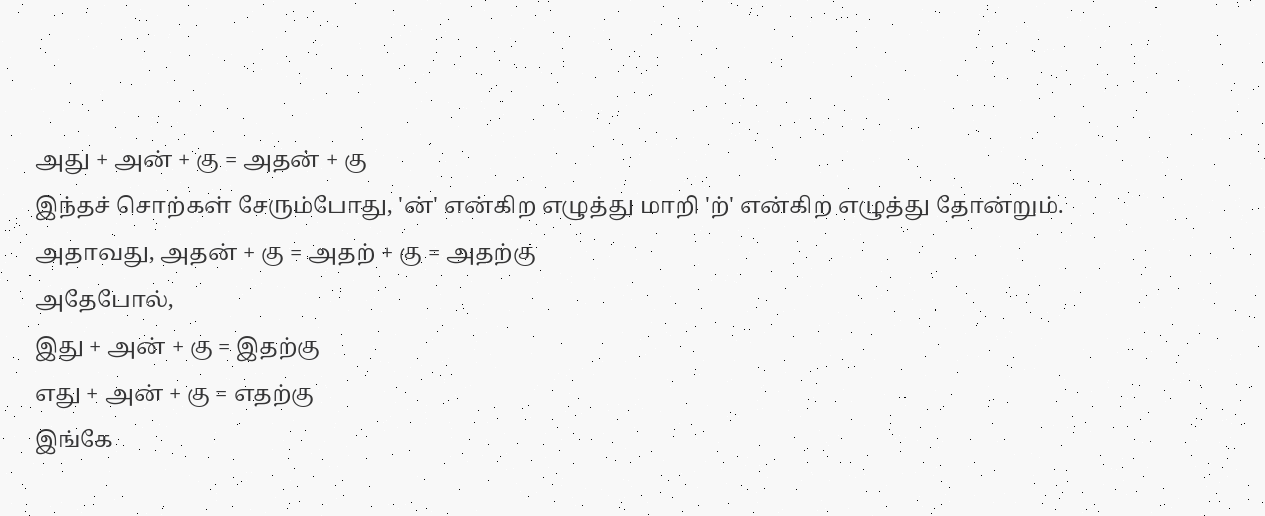அது + அன் + கு = அதன் + கு
இந்தச் சொற்கள் சேரும்போது, 'ன்' என்கிற எழுத்து மாறி 'ற்' என்கிற எழுத்து தோன்றும். அதாவது, அதன் + கு = அதற் + கு = அதற்கு
அதேபோல்,
இது + அன் + கு = இதற்கு
எது + அன் + கு = எதற்கு
இங்கே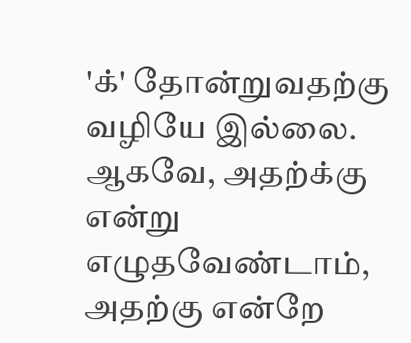'க்' தோன்றுவதற்கு வழியே இல்லை. ஆகவே, அதற்க்கு என்று எழுதவேண்டாம், அதற்கு என்றே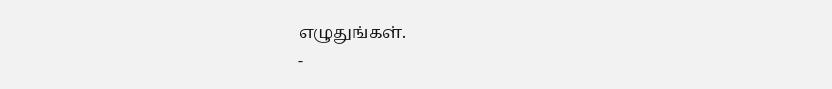எழுதுங்கள்.
-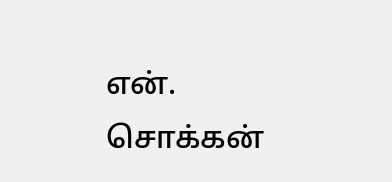என். சொக்கன்